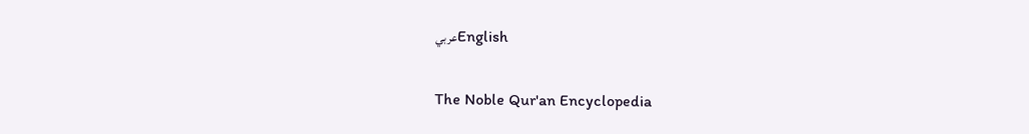عربيEnglish

The Noble Qur'an Encyclopedia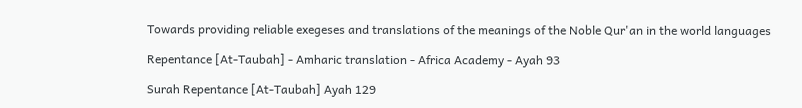Towards providing reliable exegeses and translations of the meanings of the Noble Qur'an in the world languages

Repentance [At-Taubah] - Amharic translation - Africa Academy - Ayah 93

Surah Repentance [At-Taubah] Ayah 129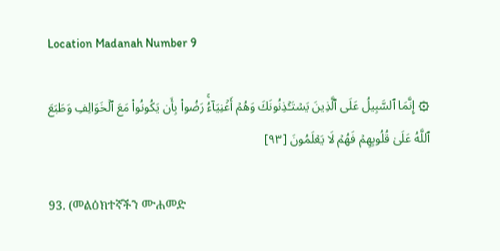Location Madanah Number 9

۞ إِنَّمَا ٱلسَّبِيلُ عَلَى ٱلَّذِينَ يَسۡتَـٔۡذِنُونَكَ وَهُمۡ أَغۡنِيَآءُۚ رَضُواْ بِأَن يَكُونُواْ مَعَ ٱلۡخَوَالِفِ وَطَبَعَ ٱللَّهُ عَلَىٰ قُلُوبِهِمۡ فَهُمۡ لَا يَعۡلَمُونَ [٩٣]

93. (መልዕክተኛችን ሙሐመድ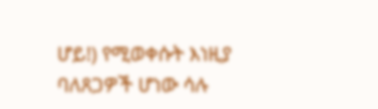ሆይ!) የሚወቀሱት እነዚያ ባለጸጋዎች ሆነው ሳሉ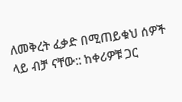ለመቅረት ፈቃድ በሚጠይቁህ ሰዎች ላይ ብቻ ናቸው:: ከቀሪዎቹ ጋር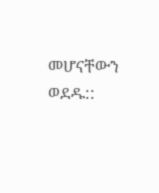መሆናቸውን ወደዱ::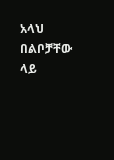አላህ በልቦቻቸው ላይ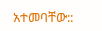አተመባቸው::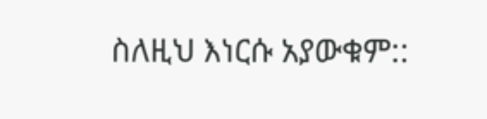ስለዚህ እነርሱ አያውቁም::